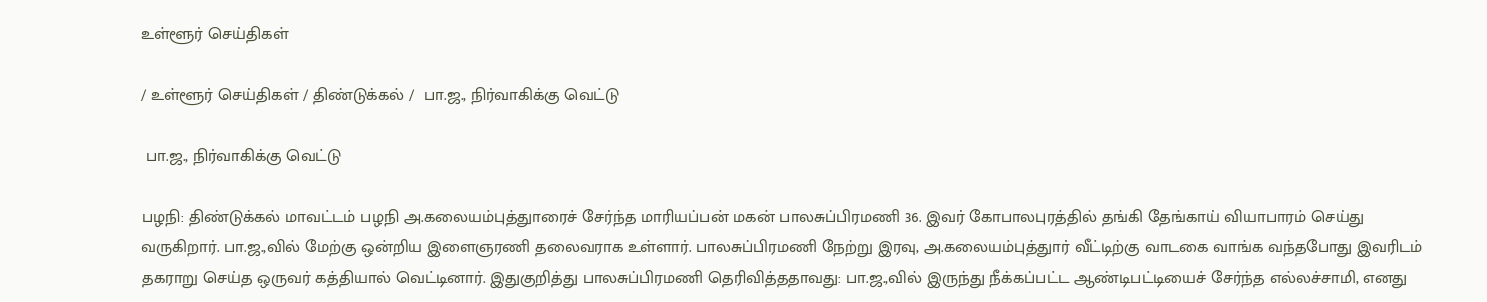உள்ளூர் செய்திகள்

/ உள்ளூர் செய்திகள் / திண்டுக்கல் /  பா.ஜ., நிர்வாகிக்கு வெட்டு

 பா.ஜ., நிர்வாகிக்கு வெட்டு

பழநி: திண்டுக்கல் மாவட்டம் பழநி அ.கலையம்புத்துாரைச் சேர்ந்த மாரியப்பன் மகன் பாலசுப்பிரமணி 36. இவர் கோபாலபுரத்தில் தங்கி தேங்காய் வியாபாரம் செய்து வருகிறார். பா.ஜ.,வில் மேற்கு ஒன்றிய இளைஞரணி தலைவராக உள்ளார். பாலசுப்பிரமணி நேற்று இரவு, அ.கலையம்புத்துார் வீட்டிற்கு வாடகை வாங்க வந்தபோது இவரிடம் தகராறு செய்த ஒருவர் கத்தியால் வெட்டினார். இதுகுறித்து பாலசுப்பிரமணி தெரிவித்ததாவது: பா.ஜ.,வில் இருந்து நீக்கப்பட்ட ஆண்டிபட்டியைச் சேர்ந்த எல்லச்சாமி, எனது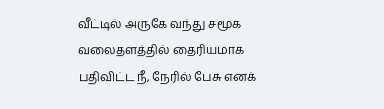வீட்டில் அருகே வந்து சமூக வலைதளத்தில் தைரியமாக பதிவிட்ட நீ, நேரில் பேசு எனக்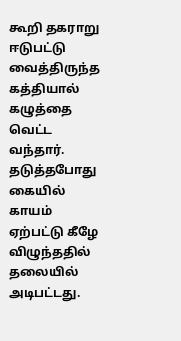கூறி தகராறு ஈடுபட்டு வைத்திருந்த கத்தியால் கழுத்தை வெட்ட வந்தார். தடுத்தபோது கையில் காயம் ஏற்பட்டு கீழே விழுந்ததில் தலையில் அடிபட்டது.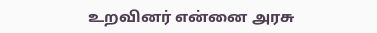உறவினர் என்னை அரசு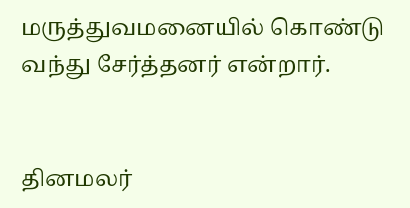மருத்துவமனையில் கொண்டு வந்து சேர்த்தனர் என்றார்.


தினமலர்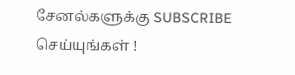சேனல்களுக்கு SUBSCRIBE செய்யுங்கள் !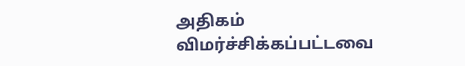அதிகம் விமர்ச்சிக்கப்பட்டவை